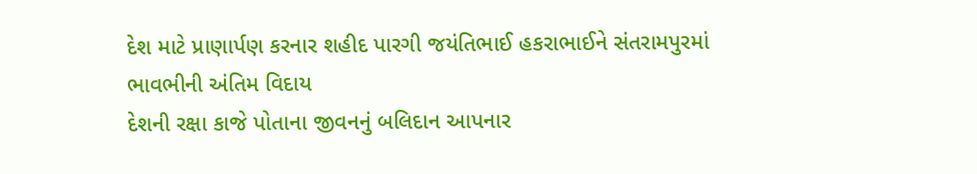દેશ માટે પ્રાણાર્પણ કરનાર શહીદ પારગી જયંતિભાઈ હકરાભાઈને સંતરામપુરમાં ભાવભીની અંતિમ વિદાય
દેશની રક્ષા કાજે પોતાના જીવનનું બલિદાન આપનાર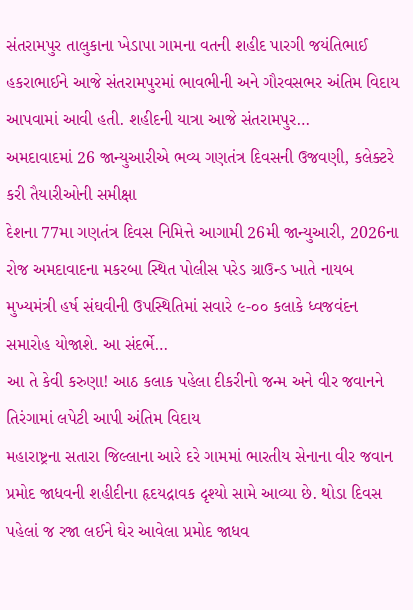સંતરામપુર તાલુકાના ખેડાપા ગામના વતની શહીદ પારગી જયંતિભાઈ હકરાભાઈને આજે સંતરામપુરમાં ભાવભીની અને ગૌરવસભર અંતિમ વિદાય આપવામાં આવી હતી. શહીદની યાત્રા આજે સંતરામપુર…
અમદાવાદમાં 26 જાન્યુઆરીએ ભવ્ય ગણતંત્ર દિવસની ઉજવણી, કલેક્ટરે કરી તૈયારીઓની સમીક્ષા
દેશના 77મા ગણતંત્ર દિવસ નિમિત્તે આગામી 26મી જાન્યુઆરી, 2026ના રોજ અમદાવાદના મકરબા સ્થિત પોલીસ પરેડ ગ્રાઉન્ડ ખાતે નાયબ મુખ્યમંત્રી હર્ષ સંઘવીની ઉપસ્થિતિમાં સવારે ૯-૦૦ કલાકે ધ્વજવંદન સમારોહ યોજાશે. આ સંદર્ભે…
આ તે કેવી કરુણા! આઠ કલાક પહેલા દીકરીનો જન્મ અને વીર જવાનને તિરંગામાં લપેટી આપી અંતિમ વિદાય
મહારાષ્ટ્રના સતારા જિલ્લાના આરે દરે ગામમાં ભારતીય સેનાના વીર જવાન પ્રમોદ જાધવની શહીદીના હૃદયદ્રાવક દૃશ્યો સામે આવ્યા છે. થોડા દિવસ પહેલાં જ રજા લઈને ઘેર આવેલા પ્રમોદ જાધવ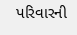પરિવારની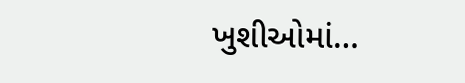ખુશીઓમાં…